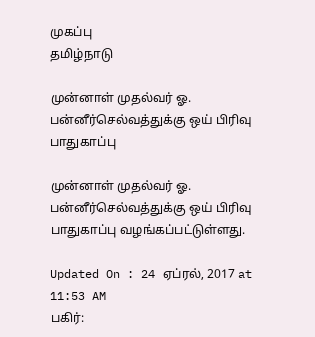முகப்பு
தமிழ்நாடு

முன்னாள் முதல்வர் ஓ. பன்னீர்செல்வத்துக்கு ஒய் பிரிவு பாதுகாப்பு

முன்னாள் முதல்வர் ஓ. பன்னீர்செல்வத்துக்கு ஒய் பிரிவு பாதுகாப்பு வழங்கப்பட்டுள்ளது.

Updated On : 24 ஏப்ரல், 2017 at 11:53 AM
பகிர்: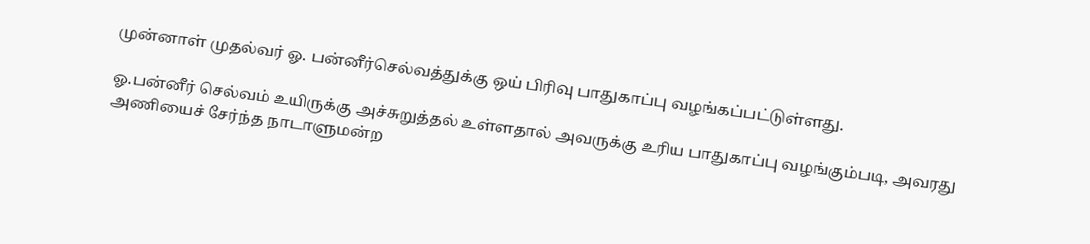முன்னாள் முதல்வர் ஓ. பன்னீர்செல்வத்துக்கு ஒய் பிரிவு பாதுகாப்பு வழங்கப்பட்டுள்ளது.

ஓ.பன்னீர் செல்வம் உயிருக்கு அச்சுறுத்தல் உள்ளதால் அவருக்கு உரிய பாதுகாப்பு வழங்கும்படி, அவரது அணியைச் சேர்ந்த நாடாளுமன்ற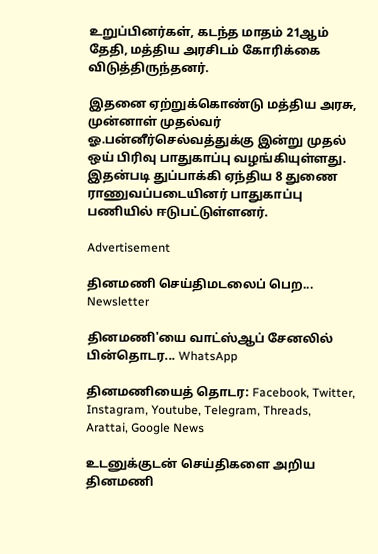உறுப்பினர்கள், கடந்த மாதம் 21ஆம் தேதி, மத்திய அரசிடம் கோரிக்கை விடுத்திருந்தனர்.

இதனை ஏற்றுக்கொண்டு மத்திய அரசு, முன்னாள் முதல்வர் ஓ.பன்னீர்செல்வத்துக்கு இன்று முதல் ஒய் பிரிவு பாதுகாப்பு வழங்கியுள்ளது. இதன்படி துப்பாக்கி ஏந்திய 8 துணை ராணுவப்படையினர் பாதுகாப்பு பணியில் ஈடுபட்டுள்ளனர்.

Advertisement

தினமணி செய்திமடலைப் பெற... Newsletter

தினமணி'யை வாட்ஸ்ஆப் சேனலில் பின்தொடர... WhatsApp

தினமணியைத் தொடர: Facebook, Twitter, Instagram, Youtube, Telegram, Threads, Arattai, Google News

உடனுக்குடன் செய்திகளை அறிய தினமணி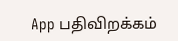App பதிவிறக்கம்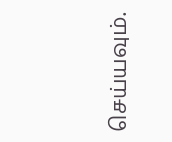செய்யவும்.